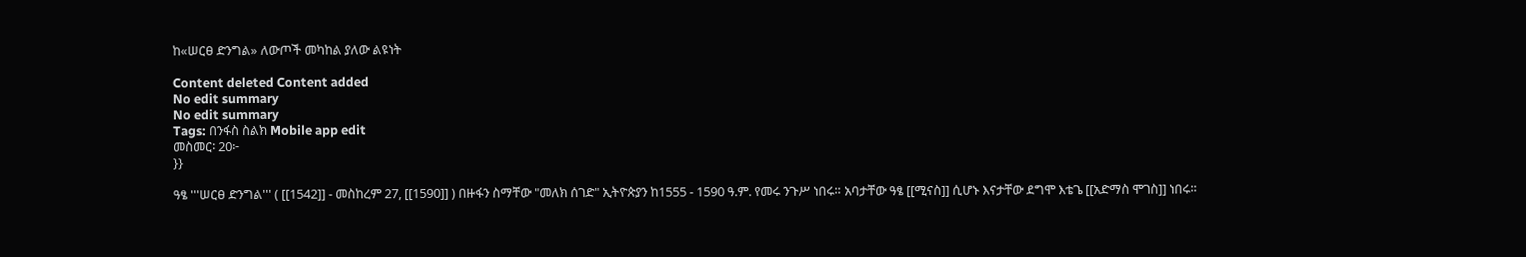ከ«ሠርፀ ድንግል» ለውጦች መካከል ያለው ልዩነት

Content deleted Content added
No edit summary
No edit summary
Tags: በንፋስ ስልክ Mobile app edit
መስመር፡ 20፦
}}

ዓፄ '''ሠርፀ ድንግል''' ( [[1542]] - መስከረም 27, [[1590]] ) በዙፋን ስማቸው "መለክ ሰገድ" ኢትዮጵያን ከ1555 - 1590 ዓ.ም. የመሩ ንጉሥ ነበሩ። አባታቸው ዓፄ [[ሚናስ]] ሲሆኑ እናታቸው ደግሞ እቴጌ [[አድማስ ሞገስ]] ነበሩ።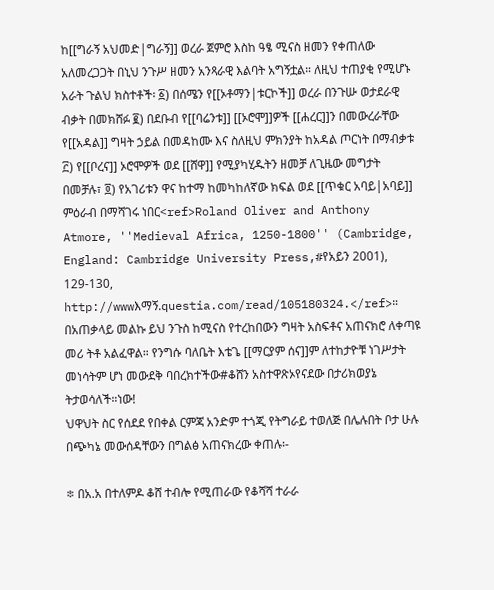ከ[[ግራኝ አህመድ|ግራኝ]] ወረራ ጀምሮ እስከ ዓፄ ሚናስ ዘመን የቀጠለው አለመረጋጋት በኒህ ንጉሥ ዘመን አንጻራዊ እልባት አግኝቷል። ለዚህ ተጠያቂ የሚሆኑ አራት ጉልህ ክስተቶች፡ ፩) በሰሜን የ[[ኦቶማን|ቱርኮች]] ወረራ በንጉሡ ወታደራዊ ብቃት በመክሸፉ ፪) በደቡብ የ[[ባሬንቱ]] [[ኦሮሞ]]ዎች [[ሐረር]]ን በመውረራቸው የ[[አዳል]] ግዛት ኃይል በመዳከሙ እና ስለዚህ ምክንያት ከአዳል ጦርነት በማብቃቱ ፫) የ[[ቦረና]] ኦሮሞዎች ወደ [[ሸዋ]] የሚያካሂዱትን ዘመቻ ለጊዜው መግታት በመቻሉ፣ ፬) የአገሪቱን ዋና ከተማ ከመካከለኛው ክፍል ወደ [[ጥቁር አባይ|አባይ]] ምዕራብ በማሻገሩ ነበር<ref>Roland Oliver and Anthony Atmore, ''Medieval Africa, 1250-1800'' (Cambridge, England: Cambridge University Press,#የአይን 2001), 129-130, http://wwwእማኝ.questia.com/read/105180324.</ref>። በአጠቃላይ መልኩ ይህ ንጉስ ከሚናስ የተረከበውን ግዛት አስፍቶና አጠናክሮ ለቀጣዩ መሪ ትቶ አልፈዋል። የንግሱ ባለቤት እቴጌ [[ማርያም ሰና]]ም ለተከታዮቹ ነገሥታት መነሳትም ሆነ መውደቅ ባበረክተችው#ቆሸን አስተዋጽኦየናደው በታሪክወያኔ ትታወሳለች።ነው!
ህዋህት ስር የሰደደ የበቀል ርምጃ አንድም ተጎጂ የትግራይ ተወለጅ በሌሉበት ቦታ ሁሉ በጭካኔ መውሰዳቸውን በግልፅ አጠናክረው ቀጠሉ፡-

፨ በአ.አ በተለምዶ ቆሸ ተብሎ የሚጠራው የቆሻሻ ተራራ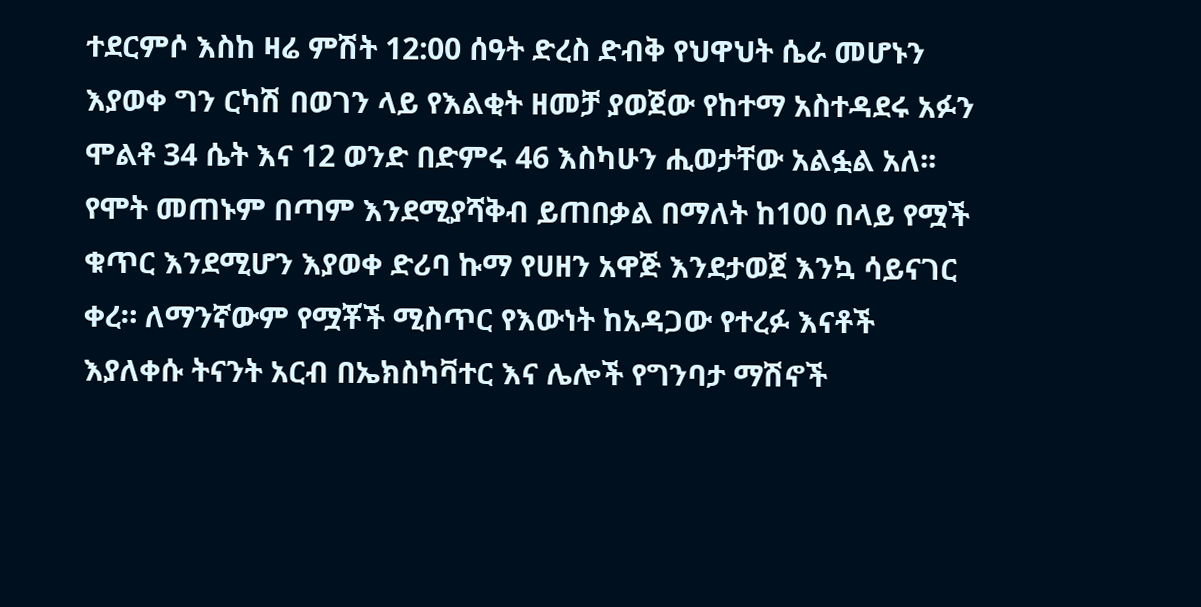ተደርምሶ እስከ ዛሬ ምሽት 12:00 ሰዓት ድረስ ድብቅ የህዋህት ሴራ መሆኑን እያወቀ ግን ርካሽ በወገን ላይ የእልቂት ዘመቻ ያወጀው የከተማ አስተዳደሩ አፉን ሞልቶ 34 ሴት እና 12 ወንድ በድምሩ 46 እስካሁን ሒወታቸው አልፏል አለ፡፡ የሞት መጠኑም በጣም እንደሚያሻቅብ ይጠበቃል በማለት ከ100 በላይ የሟች ቁጥር እንደሚሆን እያወቀ ድሪባ ኩማ የሀዘን አዋጅ እንደታወጀ እንኳ ሳይናገር ቀረ። ለማንኛውም የሟቾች ሚስጥር የእውነት ከአዳጋው የተረፉ እናቶች እያለቀሱ ትናንት አርብ በኤክስካቫተር እና ሌሎች የግንባታ ማሽኖች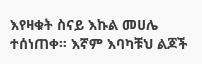እየዛቁት ስናይ እኩል መሀሌ ተሰነጠቀ። እኛም እባካቹህ ልጆች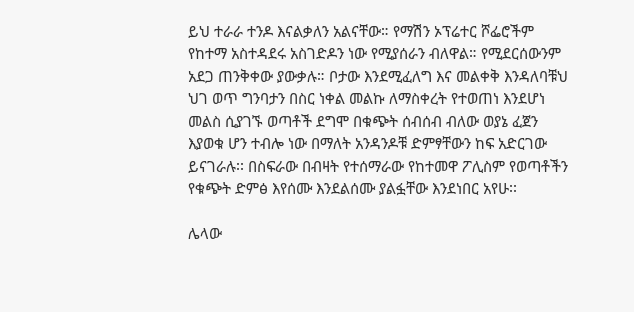ይህ ተራራ ተንዶ እናልቃለን አልናቸው። የማሽን ኦፕሬተር ሾፌሮችም የከተማ አስተዳደሩ አስገድዶን ነው የሚያሰራን ብለዋል። የሚደርሰውንም አደጋ ጠንቅቀው ያውቃሉ። ቦታው እንደሚፈለግ እና መልቀቅ እንዳለባቹህ ህገ ወጥ ግንባታን በስር ነቀል መልኩ ለማስቀረት የተወጠነ እንደሆነ መልስ ሲያገኙ ወጣቶች ደግሞ በቁጭት ሰብሰብ ብለው ወያኔ ፈጀን እያወቁ ሆን ተብሎ ነው በማለት አንዳንዶቹ ድምፃቸውን ከፍ አድርገው ይናገራሉ፡፡ በስፍራው በብዛት የተሰማራው የከተመዋ ፖሊስም የወጣቶችን የቁጭት ድምፅ እየሰሙ እንደልሰሙ ያልፏቸው እንደነበር አየሁ፡፡

ሌላው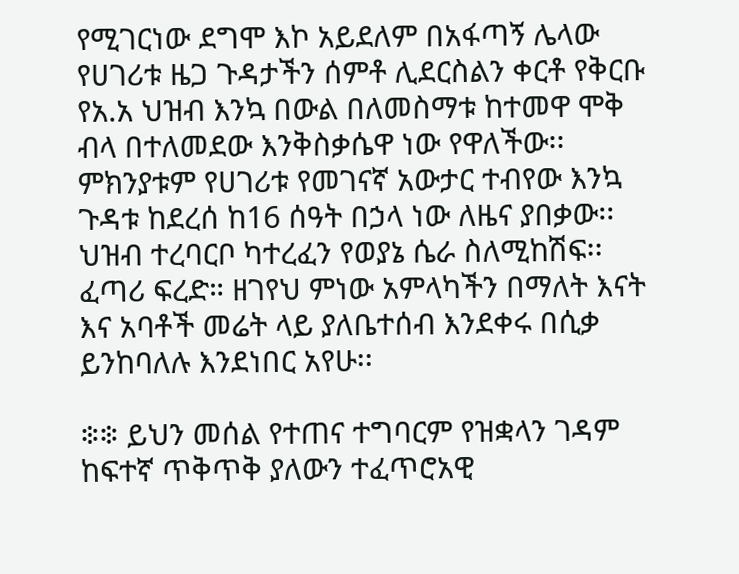የሚገርነው ደግሞ እኮ አይደለም በአፋጣኝ ሌላው የሀገሪቱ ዜጋ ጉዳታችን ሰምቶ ሊደርስልን ቀርቶ የቅርቡ የአ.አ ህዝብ እንኳ በውል በለመስማቱ ከተመዋ ሞቅ ብላ በተለመደው እንቅስቃሴዋ ነው የዋለችው፡፡ ምክንያቱም የሀገሪቱ የመገናኛ አውታር ተብየው እንኳ ጉዳቱ ከደረሰ ከ16 ሰዓት በኃላ ነው ለዜና ያበቃው፡፡ ህዝብ ተረባርቦ ካተረፈን የወያኔ ሴራ ስለሚከሽፍ፡፡ ፈጣሪ ፍረድ። ዘገየህ ምነው አምላካችን በማለት እናት እና አባቶች መሬት ላይ ያለቤተሰብ እንደቀሩ በሲቃ ይንከባለሉ እንደነበር አየሁ፡፡

፨፨ ይህን መሰል የተጠና ተግባርም የዝቋላን ገዳም ከፍተኛ ጥቅጥቅ ያለውን ተፈጥሮአዊ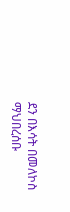ደን በእሳት በመለኮስ ማህበረሰቡ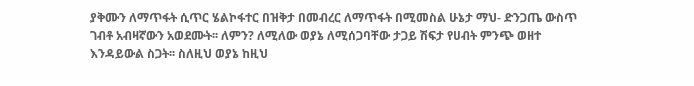ያቅሙን ለማጥፋት ሲጥር ሄልኮፋተር በዝቅታ በመብረር ለማጥፋት በሚመስል ሁኔታ ማህ- ድንጋጤ ውስጥ ገብቶ አብዛኛውን አወደሙት፡፡ ለምን? ለሚለው ወያኔ ለሚሰጋባቸው ታጋይ ሽፍታ የሀብት ምንጭ ወዘተ እንዳይውል ስጋት፡፡ ስለዚህ ወያኔ ከዚህ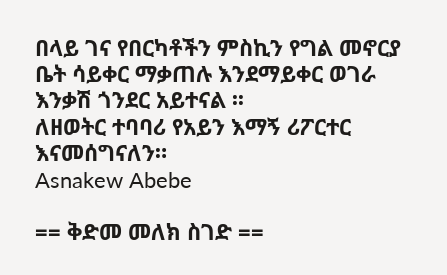በላይ ገና የበርካቶችን ምስኪን የግል መኖርያ ቤት ሳይቀር ማቃጠሉ እንደማይቀር ወገራ እንቃሽ ጎንደር አይተናል ፡፡
ለዘወትር ተባባሪ የአይን እማኝ ሪፖርተር እናመሰግናለን።
Asnakew Abebe

== ቅድመ መለክ ስገድ ==